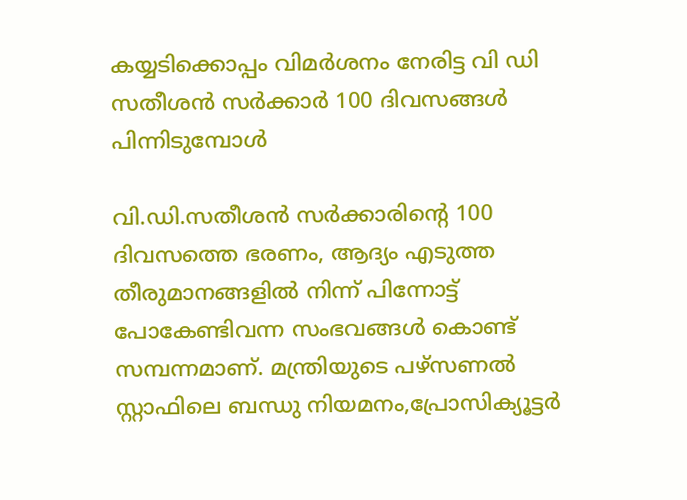കയ്യടിക്കൊപ്പം വിമർശനം നേരിട്ട വി ഡി സതീശൻ സർക്കാർ 100 ദിവസങ്ങൾ പിന്നിടുമ്പോൾ

വി.ഡി.സതീശൻ സർക്കാരിന്റെ 100 ദിവസത്തെ ഭരണം, ആദ്യം എടുത്ത തീരുമാനങ്ങളിൽ നിന്ന് പിന്നോട്ട് പോകേണ്ടിവന്ന സംഭവങ്ങൾ കൊണ്ട് സമ്പന്നമാണ്. മന്ത്രിയുടെ പഴ്സണൽ സ്റ്റാഫിലെ ബന്ധു നിയമനം,പ്രോസിക്യൂട്ടർ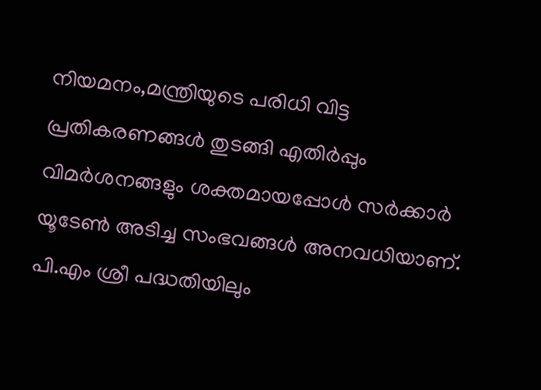നിയമനം,മന്ത്രിയുടെ പരിധി വിട്ട പ്രതികരണങ്ങൾ തുടങ്ങി എതിർപ്പും വിമർശനങ്ങളും ശക്തമായപ്പോൾ സർക്കാർ യൂടേൺ അടിച്ച സംഭവങ്ങൾ അനവധിയാണ്. പി.എം ശ്രീ പദ്ധതിയിലും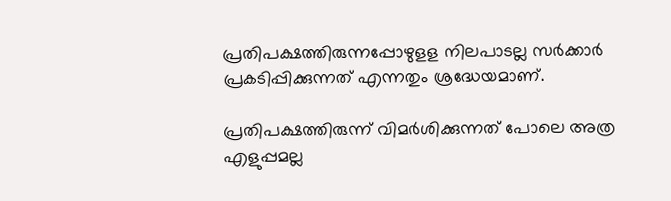പ്രതിപക്ഷത്തിരുന്നപ്പോഴുളള നിലപാടല്ല സർക്കാർ പ്രകടിപ്പിക്കുന്നത് എന്നതും ശ്രദ്ധേയമാണ്.

പ്രതിപക്ഷത്തിരുന്ന് വിമർശിക്കുന്നത് പോലെ അത്ര എളുപ്പമല്ല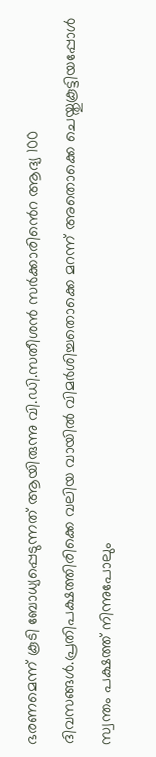ഭരണമെന്ന് കൂടി ബോധ്യപ്പെടുന്നത് ആയിരുന്നു വി.ഡി.സതീശൻ സർക്കാരിൻെറ ആദ്യ 100 ദിവസങ്ങൾ.പ്രതിപക്ഷത്തിരിക്കെ വലിയ വായിൽ വിമർശിച്ചതൊക്കെ മറന്ന് അതൊക്കെ ചെയ്തുകൂട്ടിയപ്പോൾ സ്വന്തം പക്ഷത്ത് നിന്നുപോലും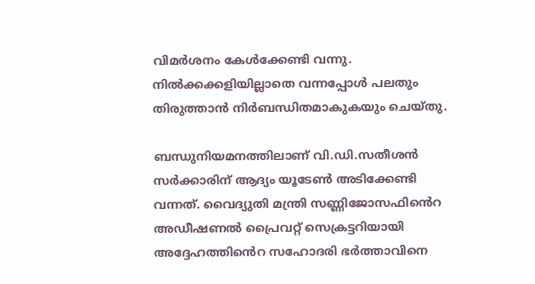വിമർശനം കേൾക്കേണ്ടി വന്നു. നിൽക്കക്കളിയില്ലാതെ വന്നപ്പോൾ പലതും തിരുത്താൻ നിർബന്ധിതമാകുകയും ചെയ്തു.

ബന്ധുനിയമനത്തിലാണ് വി.ഡി.സതീശൻ സർക്കാരിന് ആദ്യം യൂടേൺ അടിക്കേണ്ടി വന്നത്. വൈദ്യുതി മന്ത്രി സണ്ണിജോസഫിൻെറ അഡീഷണൽ പ്രൈവറ്റ് സെക്രട്ടറിയായി അദ്ദേഹത്തിൻെറ സഹോദരി ഭർത്താവിനെ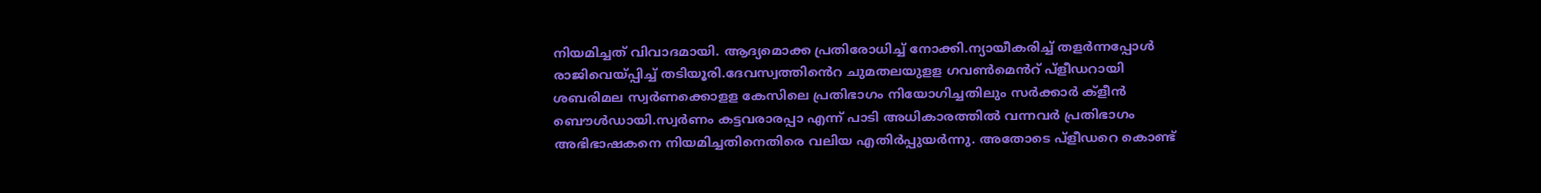നിയമിച്ചത് വിവാദമായി. ആദ്യമൊക്ക പ്രതിരോധിച്ച് നോക്കി.ന്യായീകരിച്ച് തളർന്നപ്പോൾ
രാജിവെയ്പ്പിച്ച് തടിയൂരി.ദേവസ്വത്തിൻെറ ചുമതലയുളള ഗവൺമെൻറ് പ്ളീഡറായി ശബരിമല സ്വർണക്കൊളള കേസിലെ പ്രതിഭാഗം നിയോഗിച്ചതിലും സർക്കാർ ക്ളീൻ ബൌൾഡായി.സ്വർണം കട്ടവരാരപ്പാ എന്ന് പാടി അധികാരത്തിൽ വന്നവർ പ്രതിഭാഗം അഭിഭാഷകനെ നിയമിച്ചതിനെതിരെ വലിയ എതിർപ്പുയർന്നു. അതോടെ പ്ളീഡറെ കൊണ്ട്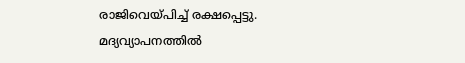രാജിവെയ്പിച്ച് രക്ഷപ്പെട്ടു. മദ്യവ്യാപനത്തിൽ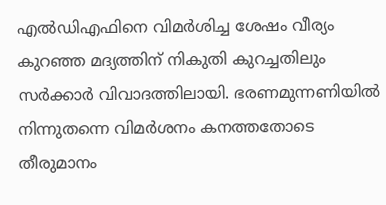എൽഡിഎഫിനെ വിമർശിച്ച ശേഷം വീര്യം കുറഞ്ഞ മദ്യത്തിന് നികുതി കുറച്ചതിലും സർക്കാർ വിവാദത്തിലായി. ഭരണമുന്നണിയിൽ നിന്നുതന്നെ വിമർശനം കനത്തതോടെ തീരുമാനം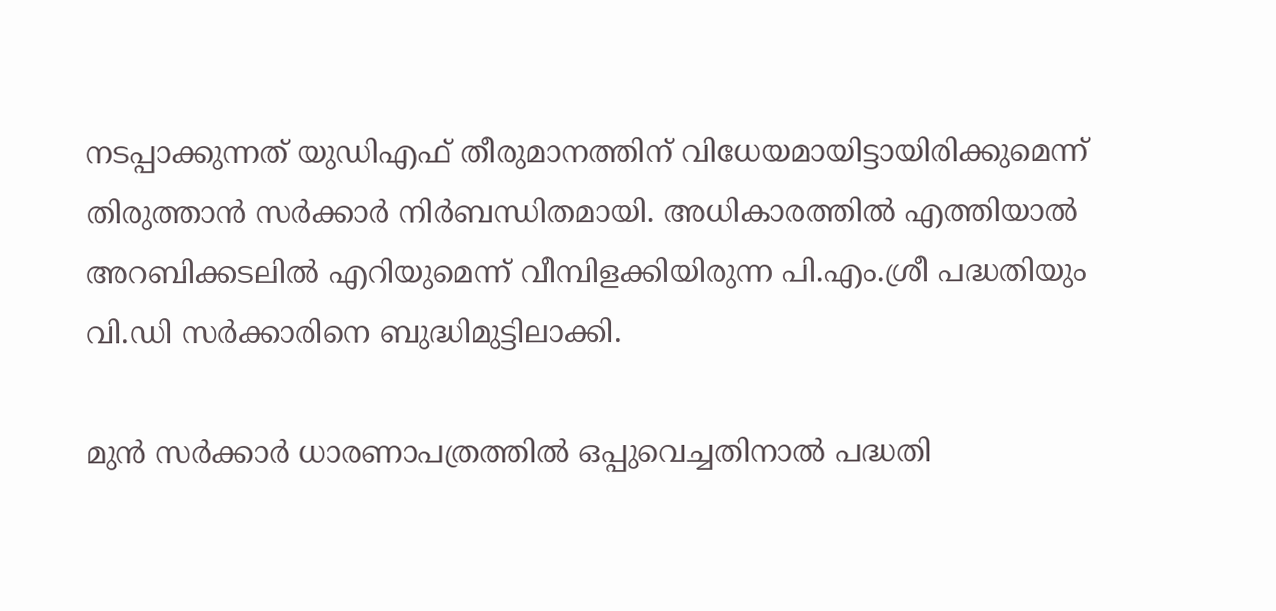നടപ്പാക്കുന്നത് യുഡിഎഫ് തീരുമാനത്തിന് വിധേയമായിട്ടായിരിക്കുമെന്ന് തിരുത്താൻ സർക്കാർ നിർബന്ധിതമായി. അധികാരത്തിൽ എത്തിയാൽ അറബിക്കടലിൽ എറിയുമെന്ന് വീമ്പിളക്കിയിരുന്ന പി.എം.ശ്രീ പദ്ധതിയും വി.ഡി സർക്കാരിനെ ബുദ്ധിമുട്ടിലാക്കി.

മുൻ സർക്കാർ ധാരണാപത്രത്തിൽ ഒപ്പുവെച്ചതിനാൽ പദ്ധതി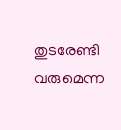തുടരേണ്ടി വരുമെന്ന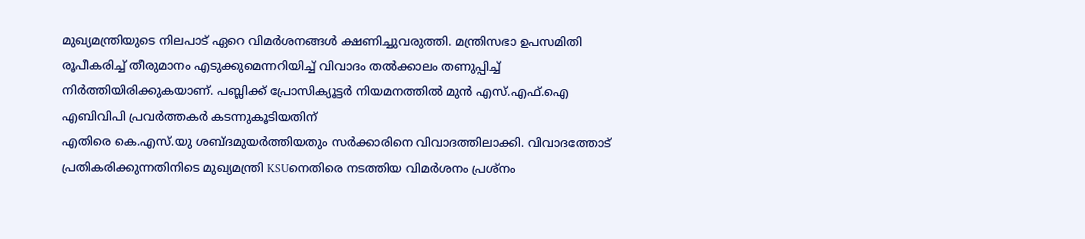മുഖ്യമന്ത്രിയുടെ നിലപാട് ഏറെ വിമർശനങ്ങൾ ക്ഷണിച്ചുവരുത്തി. മന്ത്രിസഭാ ഉപസമിതി രൂപീകരിച്ച് തീരുമാനം എടുക്കുമെന്നറിയിച്ച് വിവാദം തൽക്കാലം തണുപ്പിച്ച് നിർത്തിയിരിക്കുകയാണ്. പബ്ലിക്ക് പ്രോസിക്യൂട്ടർ നിയമനത്തിൽ മുൻ എസ്.എഫ്.ഐ എബിവിപി പ്രവർത്തകർ കടന്നുകൂടിയതിന്
എതിരെ കെ.എസ്.യു ശബ്ദമുയർത്തിയതും സർക്കാരിനെ വിവാദത്തിലാക്കി. വിവാദത്തോട് പ്രതികരിക്കുന്നതിനിടെ മുഖ്യമന്ത്രി KSUനെതിരെ നടത്തിയ വിമർശനം പ്രശ്നം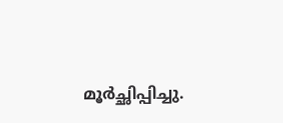മൂർച്ഛിപ്പിച്ചു.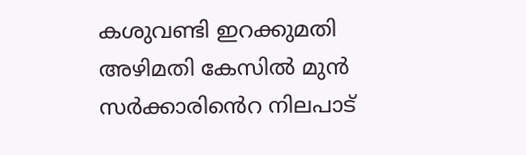കശുവണ്ടി ഇറക്കുമതി അഴിമതി കേസിൽ മുൻ സർക്കാരിൻെറ നിലപാട്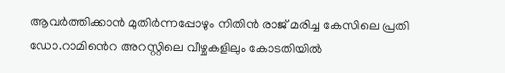ആവർത്തിക്കാൻ മുതിർന്നപ്പോഴും നിതിൻ രാജ് മരിച്ച കേസിലെ പ്രതി ഡോ.റാമിൻെറ അറസ്റ്റിലെ വീഴ്ചകളിലും കോടതിയിൽ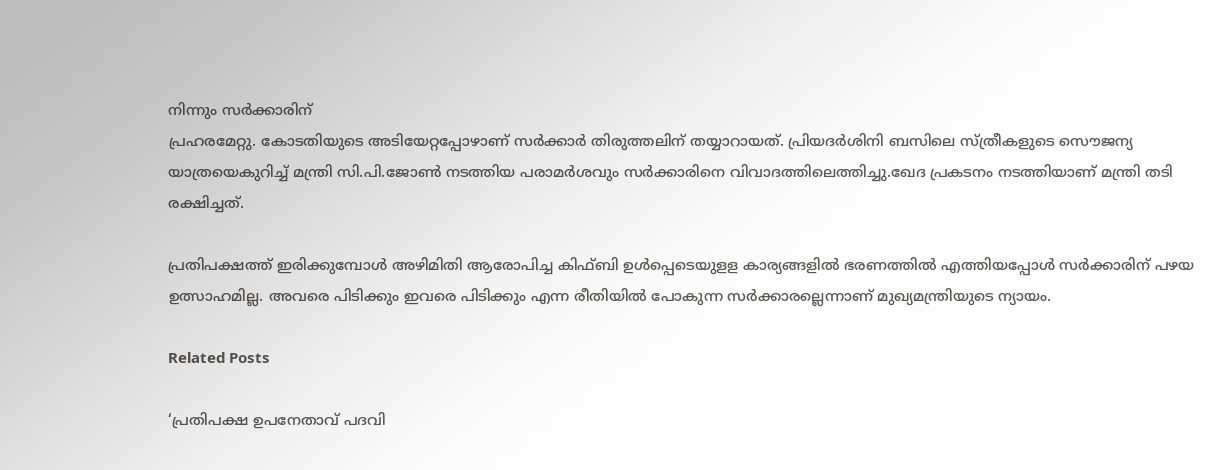നിന്നും സർക്കാരിന്
പ്രഹരമേറ്റു. കോടതിയുടെ അടിയേറ്റപ്പോഴാണ് സർക്കാർ തിരുത്തലിന് തയ്യാറായത്. പ്രിയദർശിനി ബസിലെ സ്ത്രീകളുടെ സൌജന്യ യാത്രയെകുറിച്ച് മന്ത്രി സി.പി.ജോൺ നടത്തിയ പരാമർശവും സർക്കാരിനെ വിവാദത്തിലെത്തിച്ചു.ഖേദ പ്രകടനം നടത്തിയാണ് മന്ത്രി തടി രക്ഷിച്ചത്.

പ്രതിപക്ഷത്ത് ഇരിക്കുമ്പോൾ അഴിമിതി ആരോപിച്ച കിഫ്ബി ഉൾപ്പെടെയുളള കാര്യങ്ങളിൽ ഭരണത്തിൽ എത്തിയപ്പോൾ സർക്കാരിന് പഴയ ഉത്സാഹമില്ല. അവരെ പിടിക്കും ഇവരെ പിടിക്കും എന്ന രീതിയിൽ പോകുന്ന സർക്കാരല്ലെന്നാണ് മുഖ്യമന്ത്രിയുടെ ന്യായം.

Related Posts

‘പ്രതിപക്ഷ ഉപനേതാവ് പദവി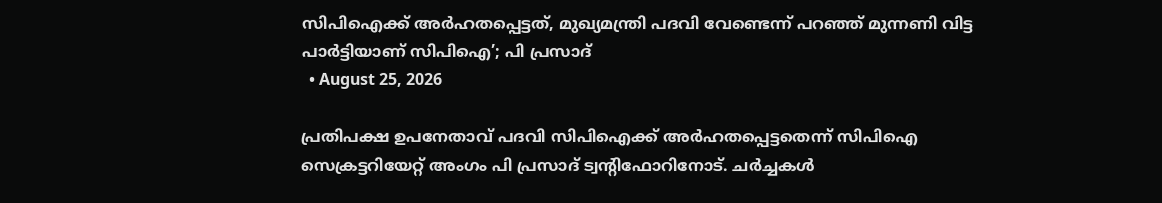സിപിഐക്ക് അർഹതപ്പെട്ടത്, മുഖ്യമന്ത്രി പദവി വേണ്ടെന്ന് പറഞ്ഞ് മുന്നണി വിട്ട പാർട്ടിയാണ് സിപിഐ’; പി പ്രസാദ്‌
  • August 25, 2026

പ്രതിപക്ഷ ഉപനേതാവ് പദവി സിപിഐക്ക് അർഹതപ്പെട്ടതെന്ന് സിപിഐ സെക്രട്ടറിയേറ്റ് അംഗം പി പ്രസാദ്‌ ട്വന്റിഫോറിനോട്. ചർച്ചകൾ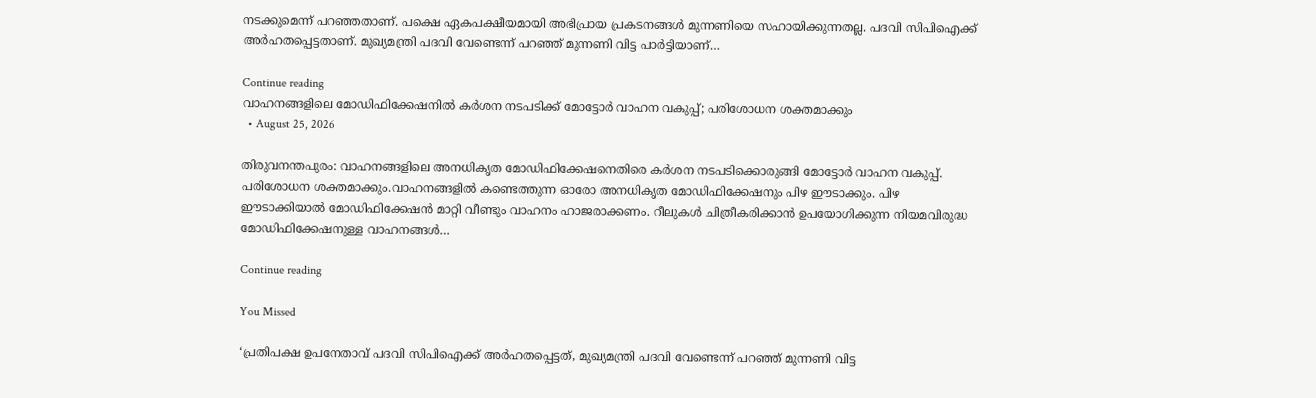നടക്കുമെന്ന് പറഞ്ഞതാണ്. പക്ഷെ ഏകപക്ഷീയമായി അഭിപ്രായ പ്രകടനങ്ങൾ മുന്നണിയെ സഹായിക്കുന്നതല്ല. പദവി സിപിഐക്ക് അർഹതപ്പെട്ടതാണ്. മുഖ്യമന്ത്രി പദവി വേണ്ടെന്ന് പറഞ്ഞ് മുന്നണി വിട്ട പാർട്ടിയാണ്…

Continue reading
വാഹനങ്ങളിലെ മോഡിഫിക്കേഷനിൽ കർശന നടപടിക്ക് മോട്ടോർ വാഹന വകുപ്പ്; പരിശോധന ശക്തമാക്കും
  • August 25, 2026

തിരുവനന്തപുരം: വാഹനങ്ങളിലെ അനധികൃത മോഡിഫിക്കേഷനെതിരെ കര്‍ശന നടപടിക്കൊരുങ്ങി മോട്ടോർ വാഹന വകുപ്പ്. പരിശോധന ശക്തമാക്കും.വാഹനങ്ങളിൽ കണ്ടെത്തുന്ന ഓരോ അനധികൃത മോഡിഫിക്കേഷനും പിഴ ഈടാക്കും. പിഴ ഈടാക്കിയാൽ മോഡിഫിക്കേഷൻ മാറ്റി വീണ്ടും വാഹനം ഹാജരാക്കണം. റീലുകൾ ചിത്രീകരിക്കാൻ ഉപയോഗിക്കുന്ന നിയമവിരുദ്ധ മോഡിഫിക്കേഷനുള്ള വാഹനങ്ങൾ…

Continue reading

You Missed

‘പ്രതിപക്ഷ ഉപനേതാവ് പദവി സിപിഐക്ക് അർഹതപ്പെട്ടത്, മുഖ്യമന്ത്രി പദവി വേണ്ടെന്ന് പറഞ്ഞ് മുന്നണി വിട്ട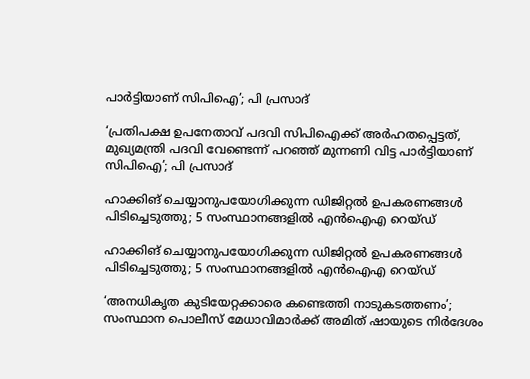പാർട്ടിയാണ് സിപിഐ’; പി പ്രസാദ്‌

‘പ്രതിപക്ഷ ഉപനേതാവ് പദവി സിപിഐക്ക് അർഹതപ്പെട്ടത്, മുഖ്യമന്ത്രി പദവി വേണ്ടെന്ന് പറഞ്ഞ് മുന്നണി വിട്ട പാർട്ടിയാണ് സിപിഐ’; പി പ്രസാദ്‌

ഹാക്കിങ് ചെയ്യാനുപയോഗിക്കുന്ന ഡിജിറ്റൽ ഉപകരണങ്ങൾ പിടിച്ചെടുത്തു; 5 സംസ്ഥാനങ്ങളിൽ എൻഐഎ റെയ്ഡ്

ഹാക്കിങ് ചെയ്യാനുപയോഗിക്കുന്ന ഡിജിറ്റൽ ഉപകരണങ്ങൾ പിടിച്ചെടുത്തു; 5 സംസ്ഥാനങ്ങളിൽ എൻഐഎ റെയ്ഡ്

‘അനധികൃത കുടിയേറ്റക്കാരെ കണ്ടെത്തി നാടുകടത്തണം’; സംസ്ഥാന പൊലീസ് മേധാവിമാർക്ക് അമിത് ഷായുടെ നിർദേശം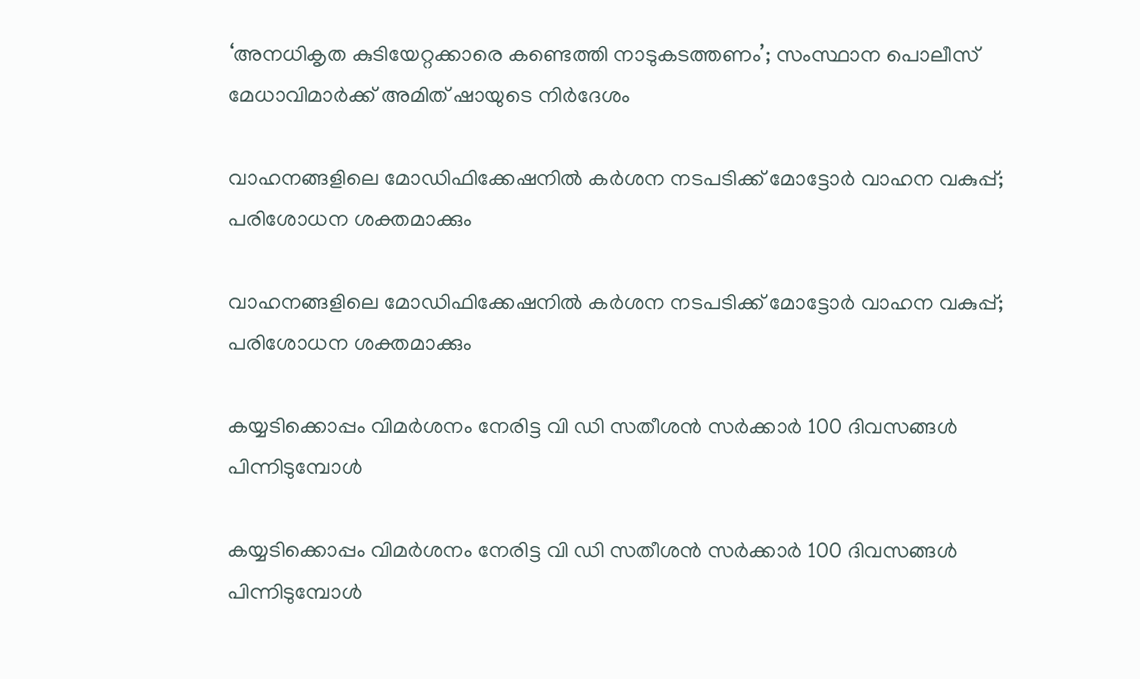‘അനധികൃത കുടിയേറ്റക്കാരെ കണ്ടെത്തി നാടുകടത്തണം’; സംസ്ഥാന പൊലീസ് മേധാവിമാർക്ക് അമിത് ഷായുടെ നിർദേശം

വാഹനങ്ങളിലെ മോഡിഫിക്കേഷനിൽ കർശന നടപടിക്ക് മോട്ടോർ വാഹന വകുപ്പ്; പരിശോധന ശക്തമാക്കും

വാഹനങ്ങളിലെ മോഡിഫിക്കേഷനിൽ കർശന നടപടിക്ക് മോട്ടോർ വാഹന വകുപ്പ്; പരിശോധന ശക്തമാക്കും

കയ്യടിക്കൊപ്പം വിമർശനം നേരിട്ട വി ഡി സതീശൻ സർക്കാർ 100 ദിവസങ്ങൾ പിന്നിടുമ്പോൾ

കയ്യടിക്കൊപ്പം വിമർശനം നേരിട്ട വി ഡി സതീശൻ സർക്കാർ 100 ദിവസങ്ങൾ പിന്നിടുമ്പോൾ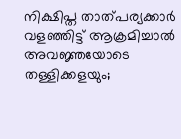നിക്ഷിപ്ത താത്‌പര്യക്കാർ വളഞ്ഞിട്ട് ആക്രമിച്ചാൽ അവജ്ഞയോടെ തള്ളിക്കളയും;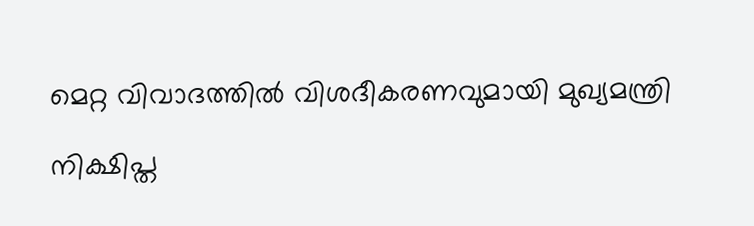മെറ്റ വിവാദത്തിൽ വിശദീകരണവുമായി മുഖ്യമന്ത്രി

നിക്ഷിപ്ത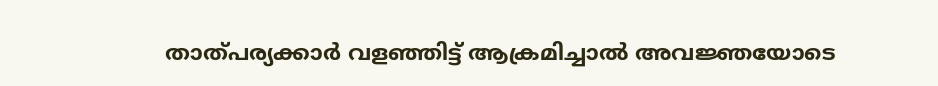താത്‌പര്യക്കാർ വളഞ്ഞിട്ട് ആക്രമിച്ചാൽ അവജ്ഞയോടെ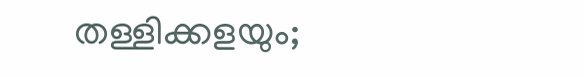തള്ളിക്കളയും;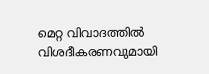മെറ്റ വിവാദത്തിൽ വിശദീകരണവുമായി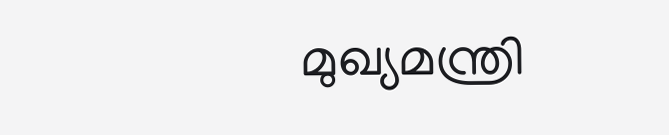മുഖ്യമന്ത്രി